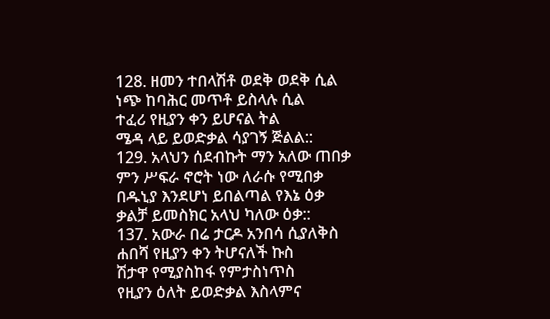128. ዘመን ተበላሽቶ ወደቅ ወደቅ ሲል
ነጭ ከባሕር መጥቶ ይስላሉ ሲል
ተፈሪ የዚያን ቀን ይሆናል ትል
ሜዳ ላይ ይወድቃል ሳያገኝ ጅልል::
129. አላህን ሰደብኩት ማን አለው ጠበቃ
ምን ሥፍራ ኖሮት ነው ለራሱ የሚበቃ
በዱኒያ እንደሆነ ይበልጣል የእኔ ዕቃ
ቃልቻ ይመስክር አላህ ካለው ዕቃ::
137. አውራ በሬ ታርዶ አንበሳ ሲያለቅስ
ሐበሻ የዚያን ቀን ትሆናለች ኩስ
ሽታዋ የሚያስከፋ የምታስነጥስ
የዚያን ዕለት ይወድቃል እስላምና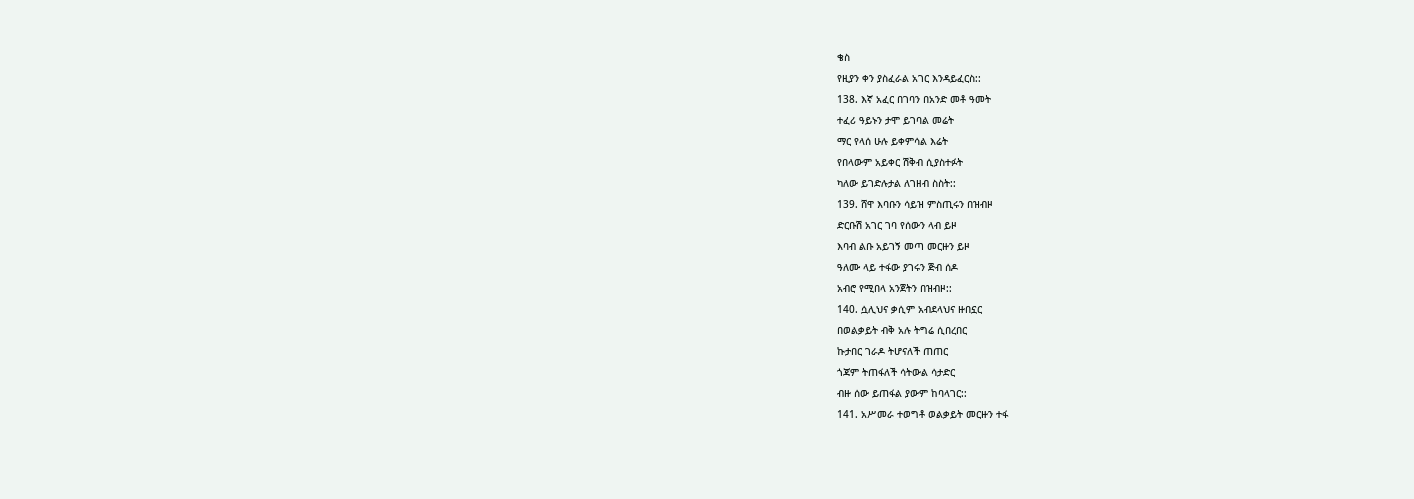ቄስ
የዚያን ቀን ያስፈራል አገር እንዳይፈርስ::
138. እኛ አፈር በገባን በአንድ መቶ ዓመት
ተፈሪ ዓይኑን ታሞ ይገባል መሬት
ማር የላሰ ሁሉ ይቀምሳል እሬት
የበላውም አይቀር ሽቅብ ሲያስተፉት
ካለው ይገድሉታል ለገዘብ ስስት::
139. ሸዋ እባቡን ሳይዝ ምስጢሩን በዝብዞ
ድርቡሽ አገር ገባ የሰውን ላብ ይዞ
እባብ ልቡ አይገኝ መጣ መርዙን ይዞ
ዓለሙ ላይ ተፋው ያገሩን ጅብ ሰዶ
አብሮ የሚበላ አንጀትን በዝብዞ::
140. ሷሊህና ቃሲም አብደላህና ዙበኗር
በወልቃይት ብቅ አሉ ትግሬ ሲበረበር
ኩታበር ገራዶ ትሆናለች ጠጠር
ጎጃም ትጠፋለች ሳትውል ሳታድር
ብዙ ሰው ይጠፋል ያውም ከባላገር::
141. አሥመራ ተወግቶ ወልቃይት መርዙን ተፋ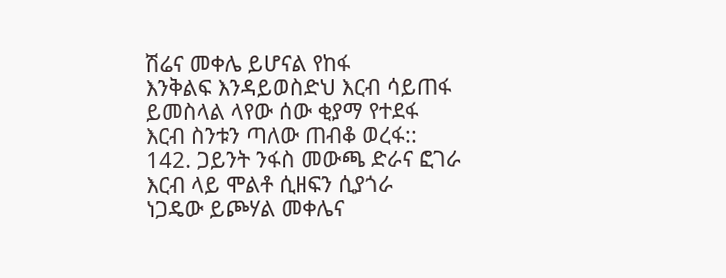ሽሬና መቀሌ ይሆናል የከፋ
እንቅልፍ እንዳይወስድህ እርብ ሳይጠፋ
ይመስላል ላየው ሰው ቂያማ የተደፋ
እርብ ስንቱን ጣለው ጠብቆ ወረፋ::
142. ጋይንት ንፋስ መውጫ ድራና ፎገራ
እርብ ላይ ሞልቶ ሲዘፍን ሲያጎራ
ነጋዴው ይጮሃል መቀሌና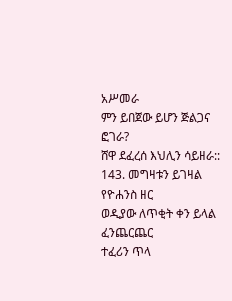አሥመራ
ምን ይበጀው ይሆን ጅልጋና ፎገራ?
ሸዋ ደፈረሰ እህሊን ሳይዘራ::
143. መግዛቱን ይገዛል የዮሐንስ ዘር
ወዲያው ለጥቂት ቀን ይላል ፈንጨርጨር
ተፈሪን ጥላ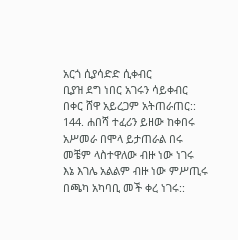አርጎ ሲያሳድድ ሲቀብር
ቢያዝ ደግ ነበር አገሩን ሳይቀብር
በቀር ሸዋ አይረጋም አትጠራጠር::
144. ሐበሻ ተፈሪን ይዘው ከቀበሩ
አሥመራ በሞላ ይታጠራል በሩ
መቼም ላስተዋለው ብዙ ነው ነገሩ
እኔ እገሌ አልልም ብዙ ነው ምሥጢሩ
በጫካ አካባቢ መች ቀረ ነገሩ::